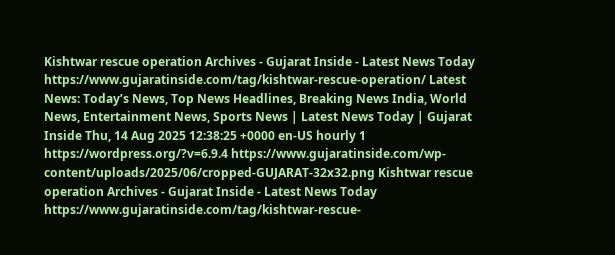Kishtwar rescue operation Archives - Gujarat Inside - Latest News Today https://www.gujaratinside.com/tag/kishtwar-rescue-operation/ Latest News: Today’s News, Top News Headlines, Breaking News India, World News, Entertainment News, Sports News | Latest News Today | Gujarat Inside Thu, 14 Aug 2025 12:38:25 +0000 en-US hourly 1 https://wordpress.org/?v=6.9.4 https://www.gujaratinside.com/wp-content/uploads/2025/06/cropped-GUJARAT-32x32.png Kishtwar rescue operation Archives - Gujarat Inside - Latest News Today https://www.gujaratinside.com/tag/kishtwar-rescue-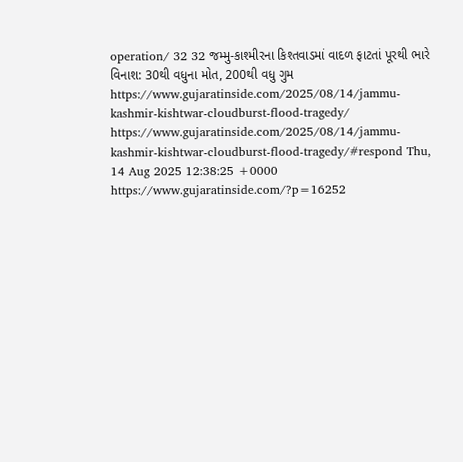operation/ 32 32 જમ્મુ-કાશ્મીરના કિશ્તવાડમાં વાદળ ફાટતાં પૂરથી ભારે વિનાશ: 30થી વધુના મોત, 200થી વધુ ગુમ https://www.gujaratinside.com/2025/08/14/jammu-kashmir-kishtwar-cloudburst-flood-tragedy/ https://www.gujaratinside.com/2025/08/14/jammu-kashmir-kishtwar-cloudburst-flood-tragedy/#respond Thu, 14 Aug 2025 12:38:25 +0000 https://www.gujaratinside.com/?p=16252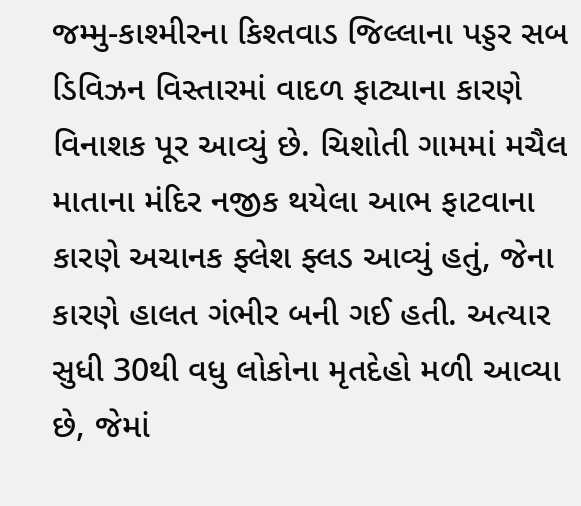જમ્મુ-કાશ્મીરના કિશ્તવાડ જિલ્લાના પડ્ડર સબ ડિવિઝન વિસ્તારમાં વાદળ ફાટ્યાના કારણે વિનાશક પૂર આવ્યું છે. ચિશોતી ગામમાં મચૈલ માતાના મંદિર નજીક થયેલા આભ ફાટવાના કારણે અચાનક ફ્લેશ ફ્લડ આવ્યું હતું, જેના કારણે હાલત ગંભીર બની ગઈ હતી. અત્યાર સુધી 30થી વધુ લોકોના મૃતદેહો મળી આવ્યા છે, જેમાં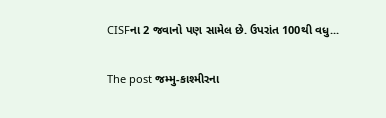CISFના 2 જવાનો પણ સામેલ છે. ઉપરાંત 100થી વધુ...

The post જમ્મુ-કાશ્મીરના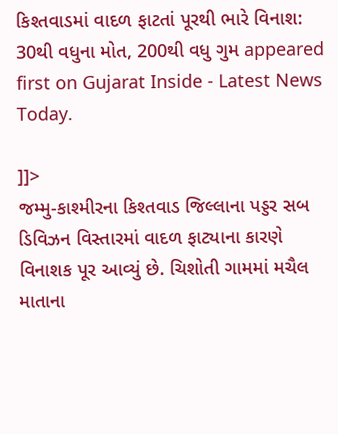કિશ્તવાડમાં વાદળ ફાટતાં પૂરથી ભારે વિનાશ: 30થી વધુના મોત, 200થી વધુ ગુમ appeared first on Gujarat Inside - Latest News Today.

]]>
જમ્મુ-કાશ્મીરના કિશ્તવાડ જિલ્લાના પડ્ડર સબ ડિવિઝન વિસ્તારમાં વાદળ ફાટ્યાના કારણે વિનાશક પૂર આવ્યું છે. ચિશોતી ગામમાં મચૈલ માતાના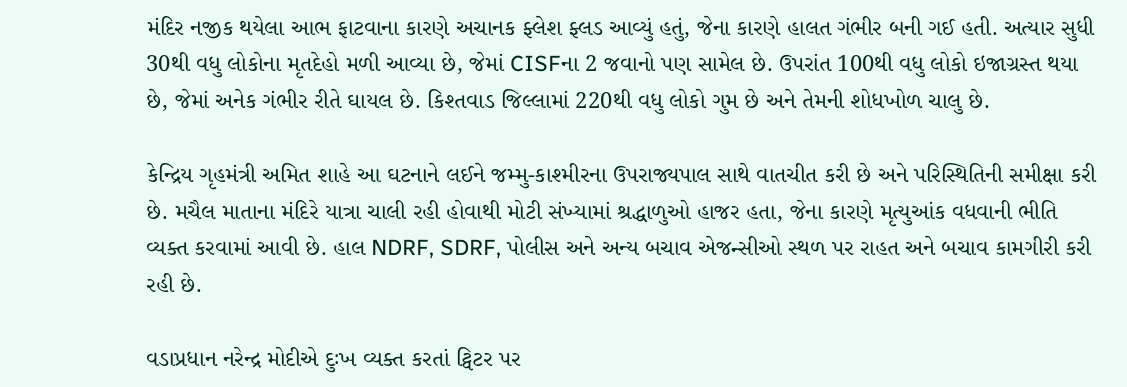મંદિર નજીક થયેલા આભ ફાટવાના કારણે અચાનક ફ્લેશ ફ્લડ આવ્યું હતું, જેના કારણે હાલત ગંભીર બની ગઈ હતી. અત્યાર સુધી 30થી વધુ લોકોના મૃતદેહો મળી આવ્યા છે, જેમાં CISFના 2 જવાનો પણ સામેલ છે. ઉપરાંત 100થી વધુ લોકો ઇજાગ્રસ્ત થયા છે, જેમાં અનેક ગંભીર રીતે ઘાયલ છે. કિશ્તવાડ જિલ્લામાં 220થી વધુ લોકો ગુમ છે અને તેમની શોધખોળ ચાલુ છે.

કેન્દ્રિય ગૃહમંત્રી અમિત શાહે આ ઘટનાને લઈને જમ્મુ-કાશ્મીરના ઉપરાજ્યપાલ સાથે વાતચીત કરી છે અને પરિસ્થિતિની સમીક્ષા કરી છે. મચૈલ માતાના મંદિરે યાત્રા ચાલી રહી હોવાથી મોટી સંખ્યામાં શ્રદ્ધાળુઓ હાજર હતા, જેના કારણે મૃત્યુઆંક વધવાની ભીતિ વ્યક્ત કરવામાં આવી છે. હાલ NDRF, SDRF, પોલીસ અને અન્ય બચાવ એજન્સીઓ સ્થળ પર રાહત અને બચાવ કામગીરી કરી રહી છે.

વડાપ્રધાન નરેન્દ્ર મોદીએ દુઃખ વ્યક્ત કરતાં ટ્વિટર પર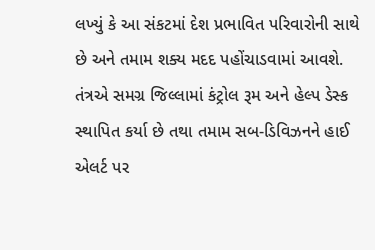લખ્યું કે આ સંકટમાં દેશ પ્રભાવિત પરિવારોની સાથે છે અને તમામ શક્ય મદદ પહોંચાડવામાં આવશે. તંત્રએ સમગ્ર જિલ્લામાં કંટ્રોલ રૂમ અને હેલ્પ ડેસ્ક સ્થાપિત કર્યા છે તથા તમામ સબ-ડિવિઝનને હાઈ એલર્ટ પર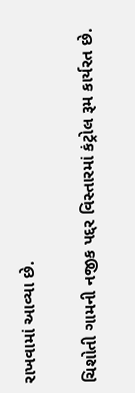રાખવામાં આવ્યા છે.

ચિશોતી ગામની નજીક પદ્દર વિસ્તારમાં કંટ્રોલ રૂમ કાર્યરત છે.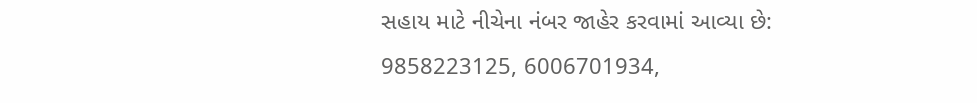સહાય માટે નીચેના નંબર જાહેર કરવામાં આવ્યા છે:
9858223125, 6006701934,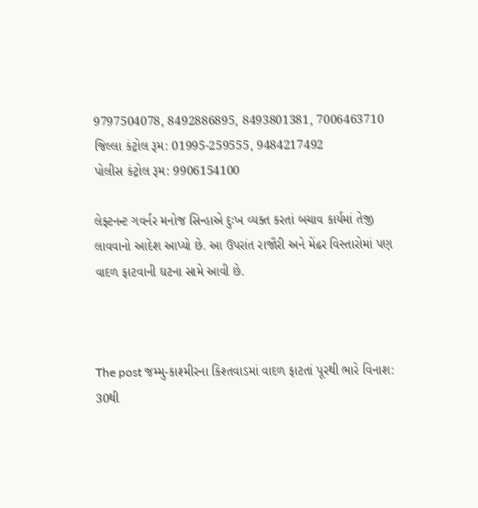9797504078, 8492886895, 8493801381, 7006463710
જિલ્લા કંટ્રોલ રૂમ: 01995-259555, 9484217492
પોલીસ કંટ્રોલ રૂમ: 9906154100

લેફ્ટનન્ટ ગવર્નર મનોજ સિન્હાએ દુઃખ વ્યક્ત કરતાં બચાવ કાર્યમાં તેજી લાવવાનો આદેશ આપ્યો છે. આ ઉપરાંત રાજૌરી અને મેંઢર વિસ્તારોમાં પણ વાદળ ફાટવાની ઘટના સામે આવી છે.



The post જમ્મુ-કાશ્મીરના કિશ્તવાડમાં વાદળ ફાટતાં પૂરથી ભારે વિનાશ: 30થી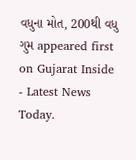વધુના મોત, 200થી વધુ ગુમ appeared first on Gujarat Inside - Latest News Today.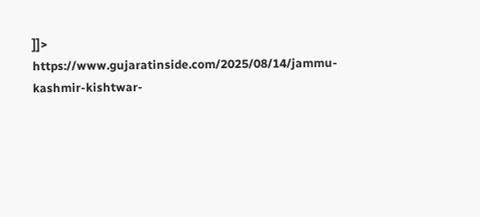]]>
https://www.gujaratinside.com/2025/08/14/jammu-kashmir-kishtwar-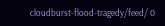cloudburst-flood-tragedy/feed/ 0